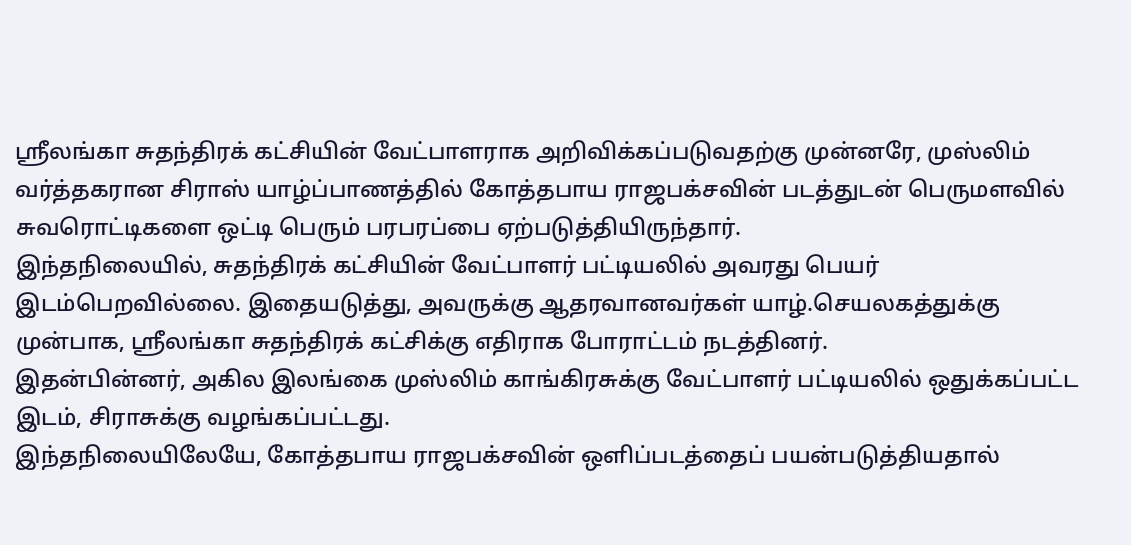ஸ்ரீலங்கா சுதந்திரக் கட்சியின் வேட்பாளராக அறிவிக்கப்படுவதற்கு முன்னரே, முஸ்லிம் வர்த்தகரான சிராஸ் யாழ்ப்பாணத்தில் கோத்தபாய ராஜபக்சவின் படத்துடன் பெருமளவில் சுவரொட்டிகளை ஒட்டி பெரும் பரபரப்பை ஏற்படுத்தியிருந்தார்.
இந்தநிலையில், சுதந்திரக் கட்சியின் வேட்பாளர் பட்டியலில் அவரது பெயர் இடம்பெறவில்லை. இதையடுத்து, அவருக்கு ஆதரவானவர்கள் யாழ்.செயலகத்துக்கு முன்பாக, ஸ்ரீலங்கா சுதந்திரக் கட்சிக்கு எதிராக போராட்டம் நடத்தினர்.
இதன்பின்னர், அகில இலங்கை முஸ்லிம் காங்கிரசுக்கு வேட்பாளர் பட்டியலில் ஒதுக்கப்பட்ட இடம், சிராசுக்கு வழங்கப்பட்டது.
இந்தநிலையிலேயே, கோத்தபாய ராஜபக்சவின் ஒளிப்படத்தைப் பயன்படுத்தியதால்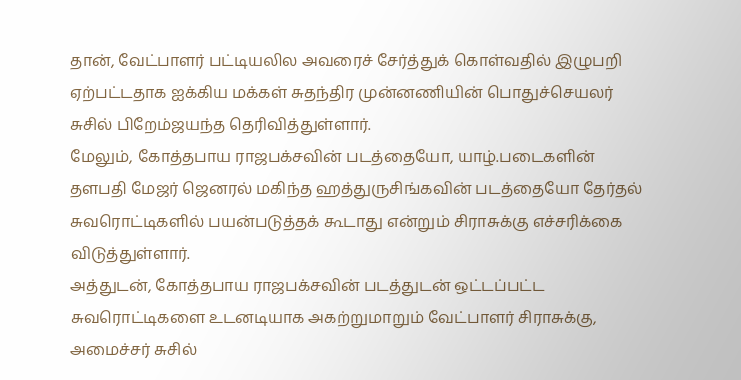தான், வேட்பாளர் பட்டியலில அவரைச் சேர்த்துக் கொள்வதில் இழுபறி ஏற்பட்டதாக ஐக்கிய மக்கள் சுதந்திர முன்னணியின் பொதுச்செயலர் சுசில் பிறேம்ஜயந்த தெரிவித்துள்ளார்.
மேலும், கோத்தபாய ராஜபக்சவின் படத்தையோ, யாழ்.படைகளின் தளபதி மேஜர் ஜெனரல் மகிந்த ஹத்துருசிங்கவின் படத்தையோ தேர்தல் சுவரொட்டிகளில் பயன்படுத்தக் கூடாது என்றும் சிராசுக்கு எச்சரிக்கை விடுத்துள்ளார்.
அத்துடன், கோத்தபாய ராஜபக்சவின் படத்துடன் ஒட்டப்பட்ட சுவரொட்டிகளை உடனடியாக அகற்றுமாறும் வேட்பாளர் சிராசுக்கு, அமைச்சர் சுசில்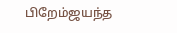பிறேம்ஜயந்த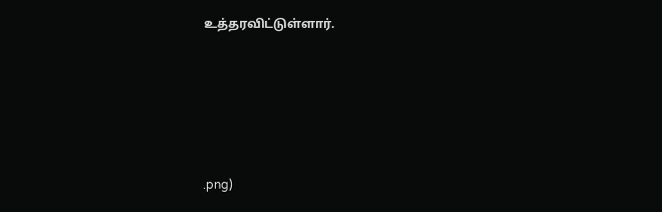உத்தரவிட்டுள்ளார்.






.png)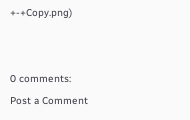+-+Copy.png)


0 comments:
Post a Comment